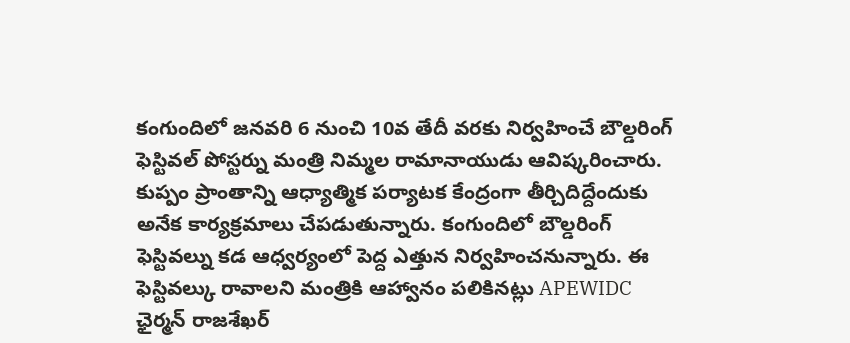కంగుందిలో జనవరి 6 నుంచి 10వ తేదీ వరకు నిర్వహించే బౌల్డరింగ్ ఫెస్టివల్ పోస్టర్ను మంత్రి నిమ్మల రామానాయుడు ఆవిష్కరించారు. కుప్పం ప్రాంతాన్ని ఆధ్యాత్మిక పర్యాటక కేంద్రంగా తీర్చిదిద్దేందుకు అనేక కార్యక్రమాలు చేపడుతున్నారు. కంగుందిలో బౌల్డరింగ్ ఫెస్టివల్ను కడ ఆధ్వర్యంలో పెద్ద ఎత్తున నిర్వహించనున్నారు. ఈ ఫెస్టివల్కు రావాలని మంత్రికి ఆహ్వానం పలికినట్లు APEWIDC ఛైర్మన్ రాజశేఖర్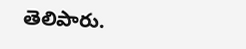తెలిపారు.